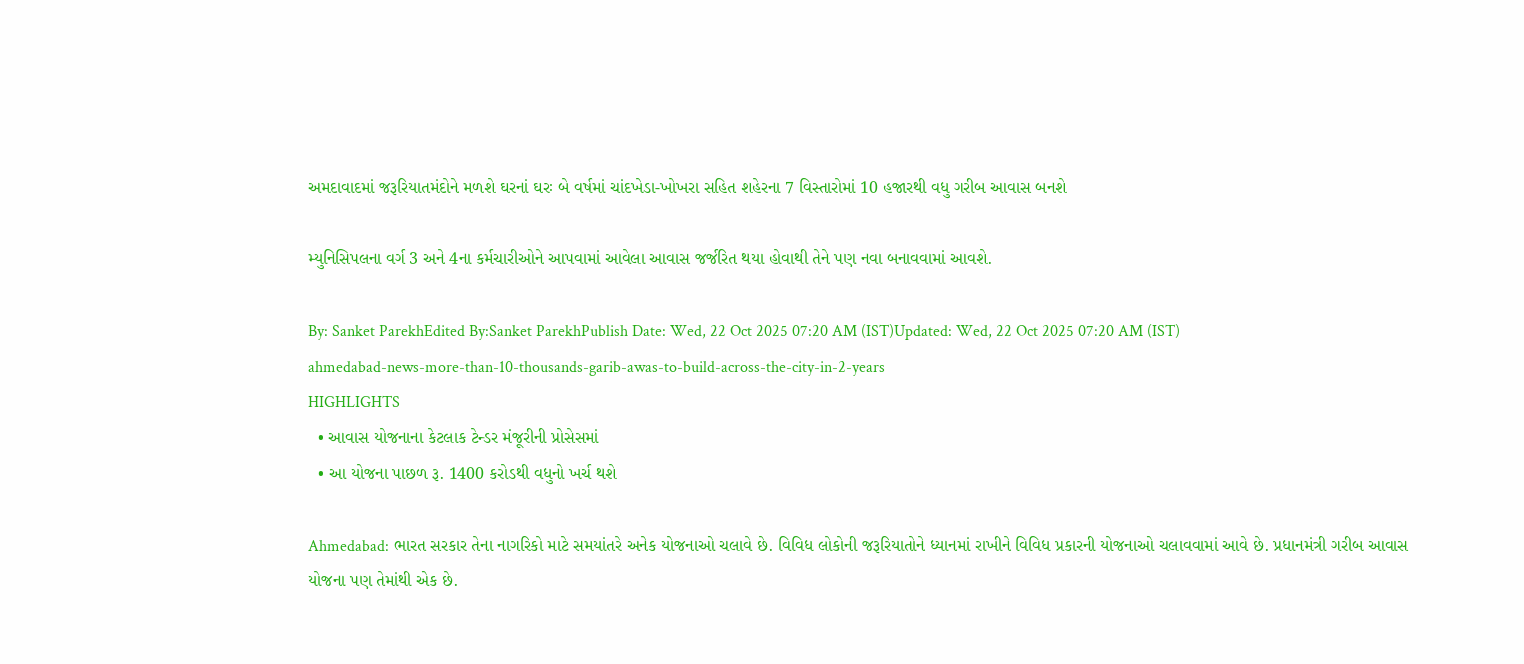અમદાવાદમાં જરૂરિયાતમંદોને મળશે ઘરનાં ઘરઃ બે વર્ષમાં ચાંદખેડા-ખોખરા સહિત શહેરના 7 વિસ્તારોમાં 10 હજારથી વધુ ગરીબ આવાસ બનશે

મ્યુનિસિપલના વર્ગ 3 અને 4ના કર્મચારીઓને આપવામાં આવેલા આવાસ જર્જરિત થયા હોવાથી તેને પણ નવા બનાવવામાં આવશે.

By: Sanket ParekhEdited By:Sanket ParekhPublish Date: Wed, 22 Oct 2025 07:20 AM (IST)Updated: Wed, 22 Oct 2025 07:20 AM (IST)
ahmedabad-news-more-than-10-thousands-garib-awas-to-build-across-the-city-in-2-years
HIGHLIGHTS
  • આવાસ યોજનાના કેટલાક ટેન્ડર મંજૂરીની પ્રોસેસમાં
  • આ યોજના પાછળ રૂ. 1400 કરોડથી વધુનો ખર્ચ થશે

Ahmedabad: ભારત સરકાર તેના નાગરિકો માટે સમયાંતરે અનેક યોજનાઓ ચલાવે છે. વિવિધ લોકોની જરૂરિયાતોને ધ્યાનમાં રાખીને વિવિધ પ્રકારની યોજનાઓ ચલાવવામાં આવે છે. પ્રધાનમંત્રી ગરીબ આવાસ યોજના પણ તેમાંથી એક છે.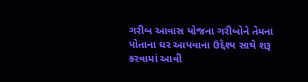ગરીબ આવાસ યોજના ગરીબોને તેમના પોતાના ઘર આપવાના ઉદ્દેશ્ય સાથે શરૂ કરવામાં આવી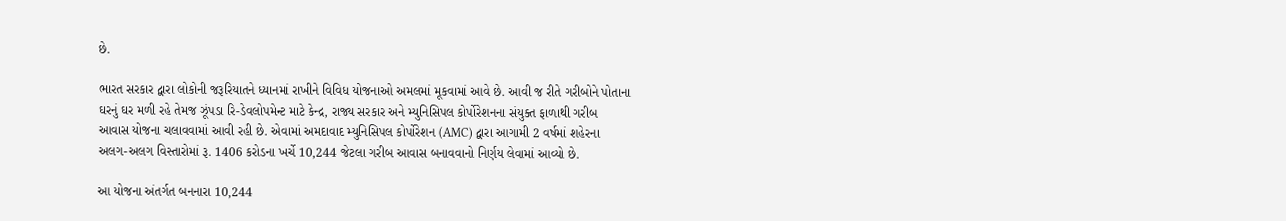છે.

ભારત સરકાર દ્વારા લોકોની જરૂરિયાતને ધ્યાનમાં રાખીને વિવિધ યોજનાઓ અમલમાં મૂકવામાં આવે છે. આવી જ રીતે ગરીબોને પોતાના ઘરનું ઘર મળી રહે તેમજ ઝૂંપડા રિ-ડેવલોપમેન્ટ માટે કેન્દ્ર, રાજ્ય સરકાર અને મ્યુનિસિપલ કોર્પોરેશનના સંયુક્ત ફાળાથી ગરીબ આવાસ યોજના ચલાવવામાં આવી રહી છે. એવામાં અમદાવાદ મ્યુનિસિપલ કોર્પોરેશન (AMC) દ્વારા આગામી 2 વર્ષમાં શહેરના અલગ-અલગ વિસ્તારોમાં રૂ. 1406 કરોડના ખર્ચે 10,244 જેટલા ગરીબ આવાસ બનાવવાનો નિર્ણય લેવામાં આવ્યો છે.

આ યોજના અંતર્ગત બનનારા 10,244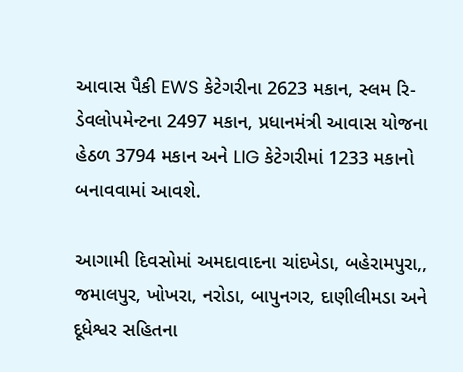આવાસ પૈકી EWS કેટેગરીના 2623 મકાન, સ્લમ રિ-ડેવલોપમેન્ટના 2497 મકાન, પ્રધાનમંત્રી આવાસ યોજના હેઠળ 3794 મકાન અને LIG કેટેગરીમાં 1233 મકાનો બનાવવામાં આવશે.

આગામી દિવસોમાં અમદાવાદના ચાંદખેડા, બહેરામપુરા,, જમાલપુર, ખોખરા, નરોડા, બાપુનગર, દાણીલીમડા અને દૂધેશ્વર સહિતના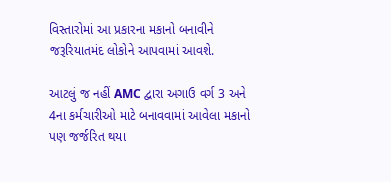વિસ્તારોમાં આ પ્રકારના મકાનો બનાવીને જરૂરિયાતમંદ લોકોને આપવામાં આવશે.

આટલું જ નહીં AMC દ્વારા અગાઉ વર્ગ 3 અને 4ના કર્મચારીઓ માટે બનાવવામાં આવેલા મકાનો પણ જર્જરિત થયા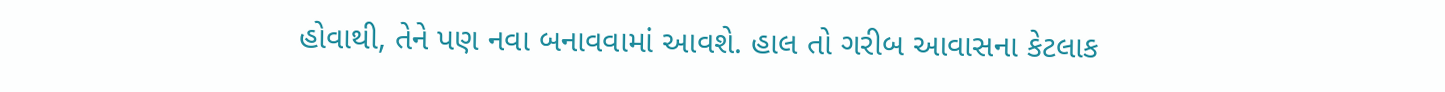હોવાથી, તેને પણ નવા બનાવવામાં આવશે. હાલ તો ગરીબ આવાસના કેટલાક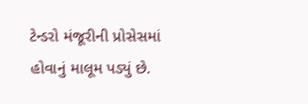ટેન્ડરો મંજૂરીની પ્રોસેસમાં હોવાનું માલૂમ પડ્યું છે.